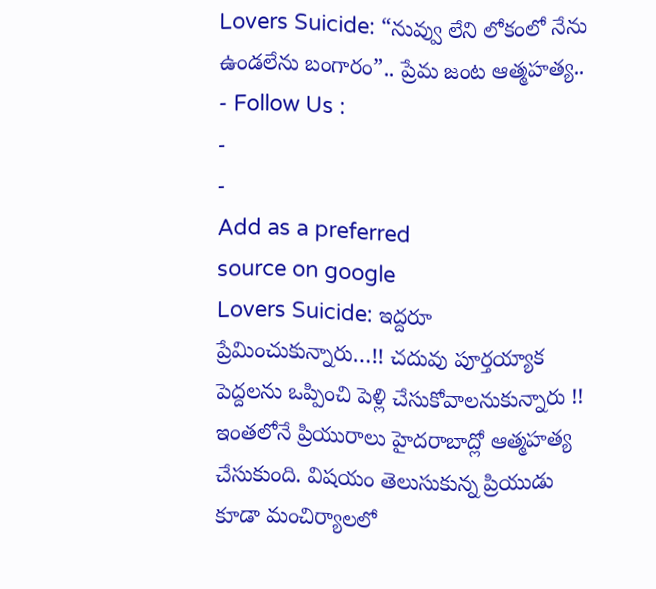Lovers Suicide: “నువ్వు లేని లోకంలో నేను ఉండలేను బంగారం”.. ప్రేమ జంట ఆత్మహత్య..
- Follow Us :
-
-
Add as a preferred
source on google
Lovers Suicide: ఇద్దరూ ప్రేమించుకున్నారు…!! చదువు పూర్తయ్యాక పెద్దలను ఒప్పించి పెళ్లి చేసుకోవాలనుకున్నారు !! ఇంతలోనే ప్రియురాలు హైదరాబాద్లో ఆత్మహత్య చేసుకుంది. విషయం తెలుసుకున్న ప్రియుడు కూడా మంచిర్యాలలో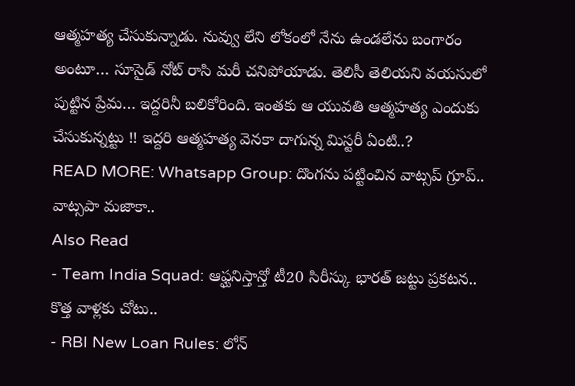ఆత్మహత్య చేసుకున్నాడు. నువ్వు లేని లోకంలో నేను ఉండలేను బంగారం అంటూ… సూసైడ్ నోట్ రాసి మరీ చనిపోయాడు. తెలిసీ తెలియని వయసులో పుట్టిన ప్రేమ… ఇద్దరినీ బలికోరింది. ఇంతకు ఆ యువతి ఆత్మహత్య ఎందుకు చేసుకున్నట్టు !! ఇద్దరి ఆత్మహత్య వెనకా దాగున్న మిస్టరీ ఏంటి..?
READ MORE: Whatsapp Group: దొంగను పట్టించిన వాట్సప్ గ్రూప్.. వాట్సపా మజాకా..
Also Read
- Team India Squad: ఆఫ్ఘనిస్తాన్తో టీ20 సిరీస్కు భారత్ జట్టు ప్రకటన.. కొత్త వాళ్లకు చోటు..
- RBI New Loan Rules: లోన్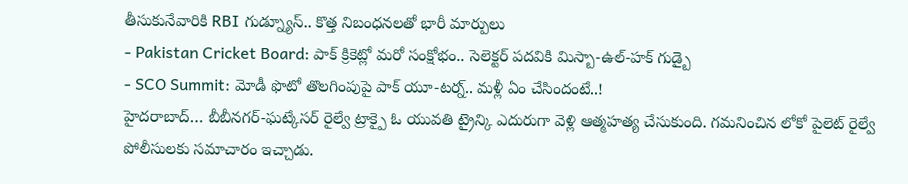తీసుకునేవారికి RBI గుడ్న్యూస్.. కొత్త నిబంధనలతో భారీ మార్పులు
- Pakistan Cricket Board: పాక్ క్రికెట్లో మరో సంక్షోభం.. సెలెక్టర్ పదవికి మిస్బా-ఉల్-హక్ గుడ్బై
- SCO Summit: మోడీ ఫొటో తొలగింపుపై పాక్ యూ-టర్న్.. మళ్లీ ఏం చేసిందంటే..!
హైదరాబాద్… బీబీనగర్-ఘట్కేసర్ రైల్వే ట్రాక్పై ఓ యువతి ట్రైన్కి ఎదురుగా వెళ్లి ఆత్మహత్య చేసుకుంది. గమనించిన లోకో పైలెట్ రైల్వే పోలీసులకు సమాచారం ఇచ్చాడు.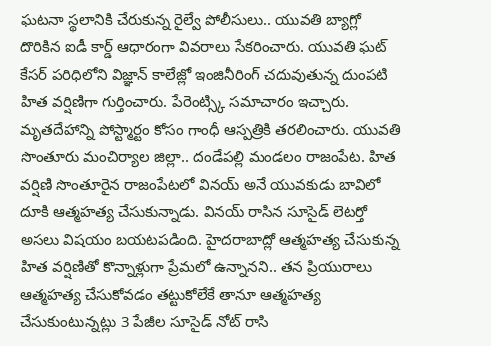ఘటనా స్థలానికి చేరుకున్న రైల్వే పోలీసులు.. యువతి బ్యాగ్లో దొరికిన ఐడీ కార్డ్ ఆధారంగా వివరాలు సేకరించారు. యువతి ఘట్ కేసర్ పరిధిలోని విజ్ఞాన్ కాలేజ్లో ఇంజినీరింగ్ చదువుతున్న దుంపటి హిత వర్షిణిగా గుర్తించారు. పేరెంట్స్కి సమాచారం ఇచ్చారు. మృతదేహాన్ని పోస్ట్మార్టం కోసం గాంధీ ఆస్పత్రికి తరలించారు. యువతి సొంతూరు మంచిర్యాల జిల్లా.. దండేపల్లి మండలం రాజంపేట. హిత వర్షిణి సొంతూరైన రాజంపేటలో వినయ్ అనే యువకుడు బావిలో దూకి ఆత్మహత్య చేసుకున్నాడు. వినయ్ రాసిన సూసైడ్ లెటర్తో అసలు విషయం బయటపడింది. హైదరాబాద్లో ఆత్మహత్య చేసుకున్న హిత వర్షిణితో కొన్నాళ్లుగా ప్రేమలో ఉన్నానని.. తన ప్రియురాలు ఆత్మహత్య చేసుకోవడం తట్టుకోలేకే తానూ ఆత్మహత్య చేసుకుంటున్నట్లు 3 పేజీల సూసైడ్ నోట్ రాసి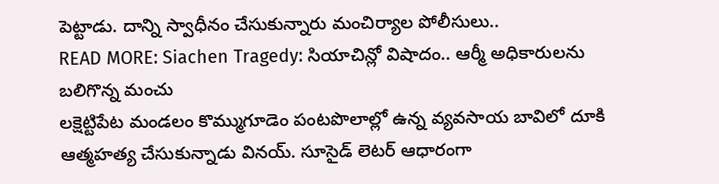పెట్టాడు. దాన్ని స్వాధీనం చేసుకున్నారు మంచిర్యాల పోలీసులు..
READ MORE: Siachen Tragedy: సియాచిన్లో విషాదం.. ఆర్మీ అధికారులను బలిగొన్న మంచు
లక్షెట్టిపేట మండలం కొమ్ముగూడెం పంటపొలాల్లో ఉన్న వ్యవసాయ బావిలో దూకి ఆత్మహత్య చేసుకున్నాడు వినయ్. సూసైడ్ లెటర్ ఆధారంగా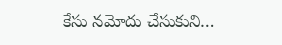కేసు నమోదు చేసుకుని…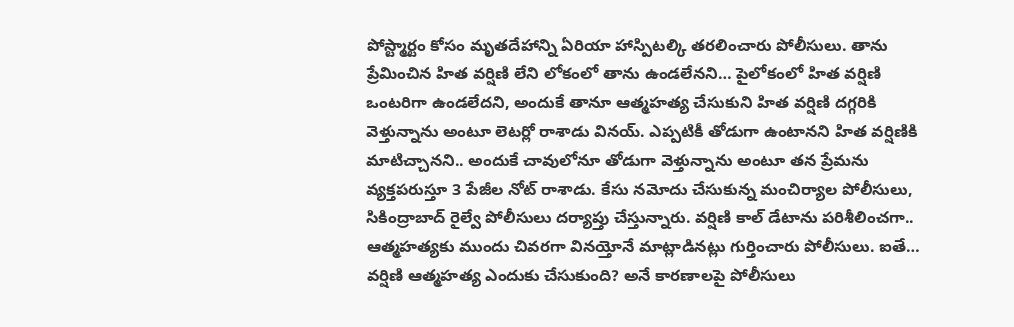పోస్ట్మార్టం కోసం మృతదేహాన్ని ఏరియా హాస్పిటల్కి తరలించారు పోలీసులు. తాను ప్రేమించిన హిత వర్షిణి లేని లోకంలో తాను ఉండలేనని… పైలోకంలో హిత వర్షిణి ఒంటరిగా ఉండలేదని, అందుకే తానూ ఆత్మహత్య చేసుకుని హిత వర్షిణి దగ్గరికి వెళ్తున్నాను అంటూ లెటర్లో రాశాడు వినయ్. ఎప్పటికీ తోడుగా ఉంటానని హిత వర్షిణికి మాటిచ్చానని.. అందుకే చావులోనూ తోడుగా వెళ్తున్నాను అంటూ తన ప్రేమను వ్యక్తపరుస్తూ 3 పేజీల నోట్ రాశాడు. కేసు నమోదు చేసుకున్న మంచిర్యాల పోలీసులు, సికింద్రాబాద్ రైల్వే పోలీసులు దర్యాప్తు చేస్తున్నారు. వర్షిణి కాల్ డేటాను పరిశీలించగా.. ఆత్మహత్యకు ముందు చివరగా వినయ్తోనే మాట్లాడినట్లు గుర్తించారు పోలీసులు. ఐతే… వర్షిణి ఆత్మహత్య ఎందుకు చేసుకుంది? అనే కారణాలపై పోలీసులు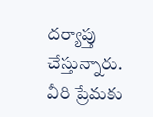దర్యాప్తు చేస్తున్నారు. వీరి ప్రేమకు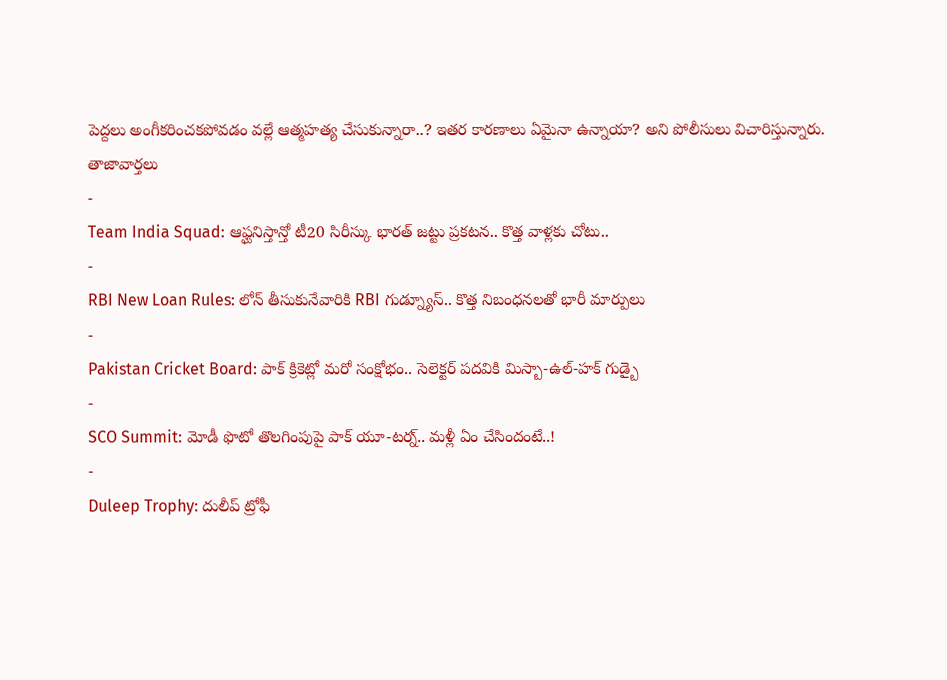పెద్దలు అంగీకరించకపోవడం వల్లే ఆత్మహత్య చేసుకున్నారా..? ఇతర కారణాలు ఏమైనా ఉన్నాయా? అని పోలీసులు విచారిస్తున్నారు.
తాజావార్తలు
-
Team India Squad: ఆఫ్ఘనిస్తాన్తో టీ20 సిరీస్కు భారత్ జట్టు ప్రకటన.. కొత్త వాళ్లకు చోటు..
-
RBI New Loan Rules: లోన్ తీసుకునేవారికి RBI గుడ్న్యూస్.. కొత్త నిబంధనలతో భారీ మార్పులు
-
Pakistan Cricket Board: పాక్ క్రికెట్లో మరో సంక్షోభం.. సెలెక్టర్ పదవికి మిస్బా-ఉల్-హక్ గుడ్బై
-
SCO Summit: మోడీ ఫొటో తొలగింపుపై పాక్ యూ-టర్న్.. మళ్లీ ఏం చేసిందంటే..!
-
Duleep Trophy: దులీప్ ట్రోఫీ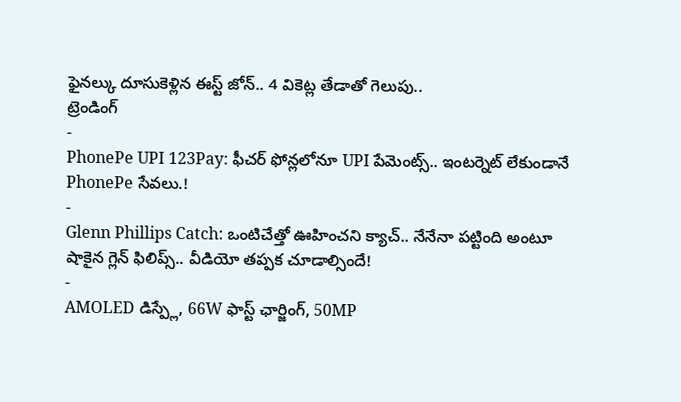ఫైనల్కు దూసుకెళ్లిన ఈస్ట్ జోన్.. 4 వికెట్ల తేడాతో గెలుపు..
ట్రెండింగ్
-
PhonePe UPI 123Pay: ఫీచర్ ఫోన్లలోనూ UPI పేమెంట్స్.. ఇంటర్నెట్ లేకుండానే PhonePe సేవలు.!
-
Glenn Phillips Catch: ఒంటిచేత్తో ఊహించని క్యాచ్.. నేనేనా పట్టింది అంటూ షాకైన గ్లెన్ ఫిలిప్స్.. వీడియో తప్పక చూడాల్సిందే!
-
AMOLED డిస్ప్లే, 66W ఫాస్ట్ ఛార్జింగ్, 50MP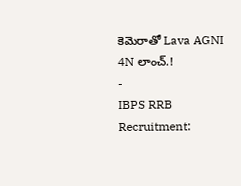కెమెరాతో Lava AGNI 4N లాంచ్.!
-
IBPS RRB Recruitment: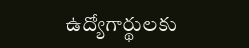ఉద్యోగార్థులకు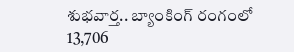శుభవార్త.. బ్యాంకింగ్ రంగంలో 13,706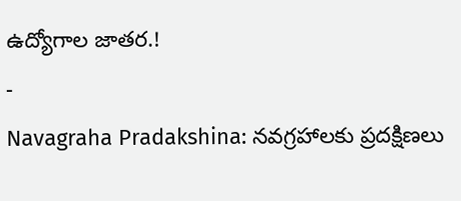ఉద్యోగాల జాతర.!
-
Navagraha Pradakshina: నవగ్రహాలకు ప్రదక్షిణలు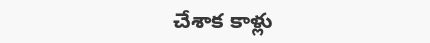చేశాక కాళ్లు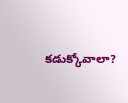కడుక్కోవాలా?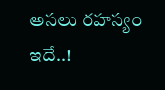అసలు రహస్యం ఇదే..!